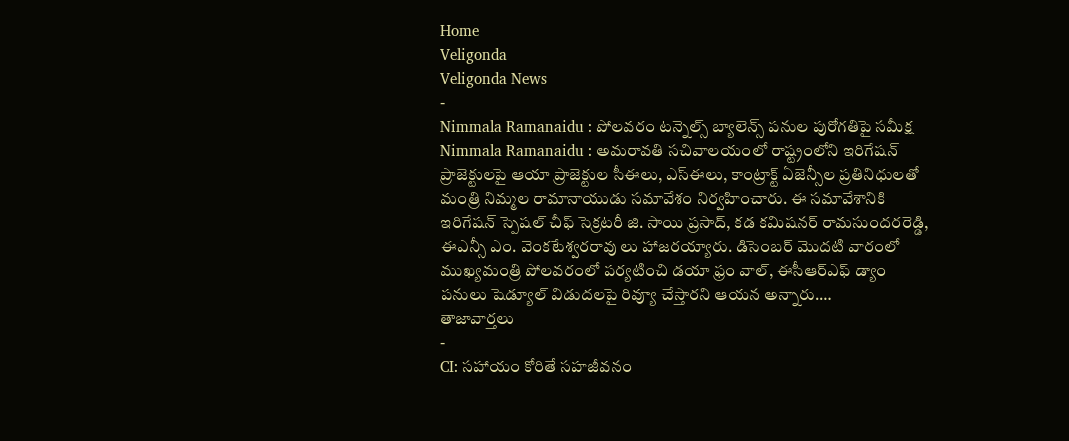Home
Veligonda
Veligonda News
-
Nimmala Ramanaidu : పోలవరం టన్నెల్స్ బ్యాలెన్స్ పనుల పురోగతిపై సమీక్ష
Nimmala Ramanaidu : అమరావతి సచివాలయంలో రాష్ట్రంలోని ఇరిగేషన్ ప్రాజెక్టులపై ఆయా ప్రాజెక్టుల సీఈలు, ఎస్ఈలు, కాంట్రాక్ట్ ఏజెన్సీల ప్రతినిధులతో మంత్రి నిమ్మల రామానాయుడు సమావేశం నిర్వహించారు. ఈ సమావేశానికి ఇరిగేషన్ స్పెషల్ చీఫ్ సెక్రటరీ జి. సాయి ప్రసాద్, కడ కమిషనర్ రామసుందరరెడ్డి, ఈఎన్సీ ఎం. వెంకటేశ్వరరావు లు హాజరయ్యారు. డిసెంబర్ మొదటి వారంలో ముఖ్యమంత్రి పోలవరంలో పర్యటించి డయా ఫ్రం వాల్, ఈసీఆర్ఎఫ్ డ్యాం పనులు షెడ్యూల్ విడుదలపై రివ్యూ చేస్తారని ఆయన అన్నారు.…
తాజావార్తలు
-
CI: సహాయం కోరితే సహజీవనం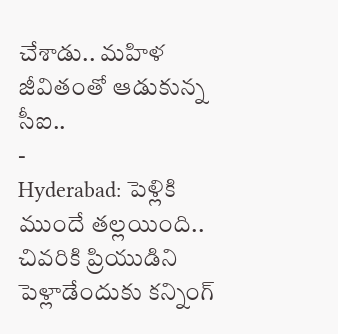చేశాడు.. మహిళ జీవితంతో ఆడుకున్న సీఐ..
-
Hyderabad: పెళ్లికి ముందే తల్లయింది.. చివరికి ప్రియుడిని పెళ్లాడేందుకు కన్నింగ్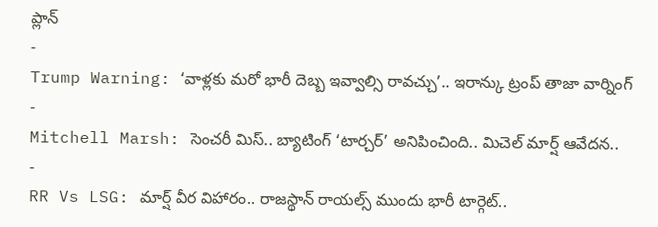ప్లాన్
-
Trump Warning: ‘వాళ్లకు మరో భారీ దెబ్బ ఇవ్వాల్సి రావచ్చు’.. ఇరాన్కు ట్రంప్ తాజా వార్నింగ్
-
Mitchell Marsh: సెంచరీ మిస్.. బ్యాటింగ్ ‘టార్చర్’ అనిపించింది.. మిచెల్ మార్ష్ ఆవేదన..
-
RR Vs LSG: మార్ష్ వీర విహారం.. రాజస్థాన్ రాయల్స్ ముందు భారీ టార్గెట్..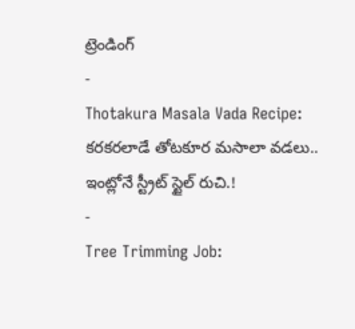ట్రెండింగ్
-
Thotakura Masala Vada Recipe: కరకరలాడే తోటకూర మసాలా వడలు.. ఇంట్లోనే స్ట్రీట్ స్టైల్ రుచి.!
-
Tree Trimming Job: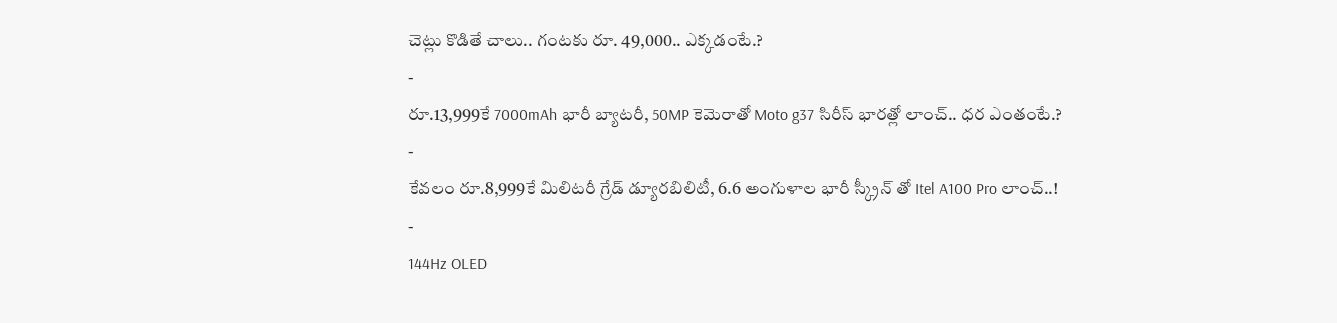చెట్లు కొడితే చాలు.. గంటకు రూ. 49,000.. ఎక్కడంటే.?
-
రూ.13,999కే 7000mAh భారీ బ్యాటరీ, 50MP కెమెరాతో Moto g37 సిరీస్ భారత్లో లాంచ్.. ధర ఎంతంటే.?
-
కేవలం రూ.8,999కే మిలిటరీ గ్రేడ్ డ్యూరబిలిటీ, 6.6 అంగుళాల భారీ స్క్రీన్ తో Itel A100 Pro లాంచ్..!
-
144Hz OLED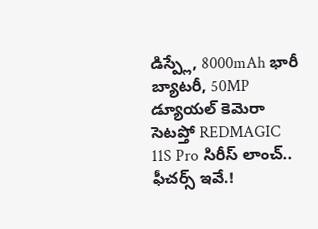డిస్ప్లే, 8000mAh భారీ బ్యాటరీ, 50MP డ్యూయల్ కెమెరా సెటప్తో REDMAGIC 11S Pro సిరీస్ లాంచ్.. ఫీచర్స్ ఇవే.!